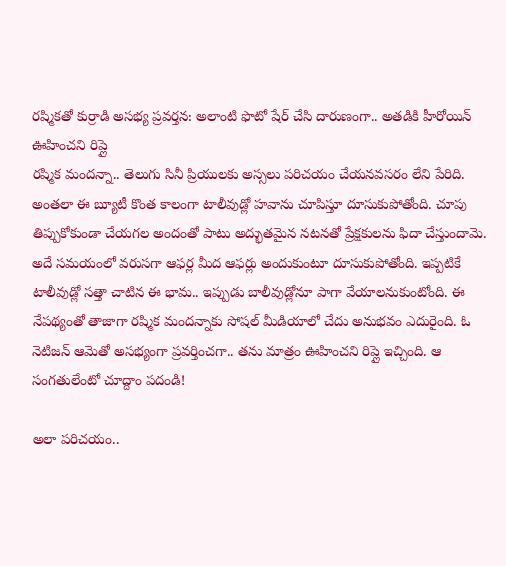రష్మికతో కుర్రాడి అసభ్య ప్రవర్తన: అలాంటి ఫొటో షేర్ చేసి దారుణంగా.. అతడికి హీరోయిన్ ఊహించని రిప్లై
రష్మిక మందన్నా.. తెలుగు సినీ ప్రియులకు అస్సలు పరిచయం చేయనవసరం లేని పేరిది. అంతలా ఈ బ్యూటీ కొంత కాలంగా టాలీవుడ్లో హవాను చూపిస్తూ దూసుకుపోతోంది. చూపు తిప్పుకోకుండా చేయగల అందంతో పాటు అద్భుతమైన నటనతో ప్రేక్షకులను ఫిదా చేస్తుందామె. అదే సమయంలో వరుసగా ఆఫర్ల మీద ఆఫర్లు అందుకుంటూ దూసుకుపోతోంది. ఇప్పటికే టాలీవుడ్లో సత్తా చాటిన ఈ భామ.. ఇప్పుడు బాలీవుడ్లోనూ పాగా వేయాలనుకుంటోంది. ఈ నేపథ్యంతో తాజాగా రష్మిక మందన్నాకు సోషల్ మీడియాలో చేదు అనుభవం ఎదురైంది. ఓ నెటిజన్ ఆమెతో అసభ్యంగా ప్రవర్తించగా.. తను మాత్రం ఊహించని రిప్లై ఇచ్చింది. ఆ సంగతులేంటో చూద్దాం పదండి!

అలా పరిచయం..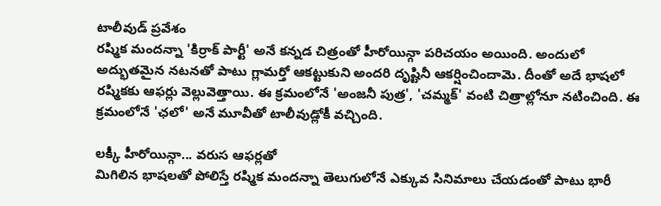టాలీవుడ్ ప్రవేశం
రష్మిక మందన్నా 'కిర్రాక్ పార్టీ' అనే కన్నడ చిత్రంతో హీరోయిన్గా పరిచయం అయింది. అందులో అద్భుతమైన నటనతో పాటు గ్లామర్తో ఆకట్టుకుని అందరి దృష్టినీ ఆకర్షించిందామె. దీంతో అదే భాషలో రష్మికకు ఆఫర్లు వెల్లువెత్తాయి. ఈ క్రమంలోనే 'అంజనీ పుత్ర', 'చమ్మక్' వంటి చిత్రాల్లోనూ నటించింది. ఈ క్రమంలోనే 'ఛలో' అనే మూవీతో టాలీవుడ్లోకీ వచ్చింది.

లక్కీ హీరోయిన్గా... వరుస ఆఫర్లతో
మిగిలిన భాషలతో పోలిస్తే రష్మిక మందన్నా తెలుగులోనే ఎక్కువ సినిమాలు చేయడంతో పాటు భారీ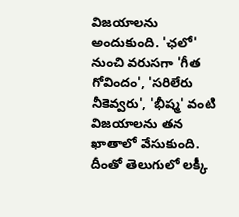విజయాలను అందుకుంది. 'ఛలో' నుంచి వరుసగా 'గీత గోవిందం', 'సరిలేరు నీకెవ్వరు', 'భీష్మ' వంటి విజయాలను తన ఖాతాలో వేసుకుంది. దీంతో తెలుగులో లక్కీ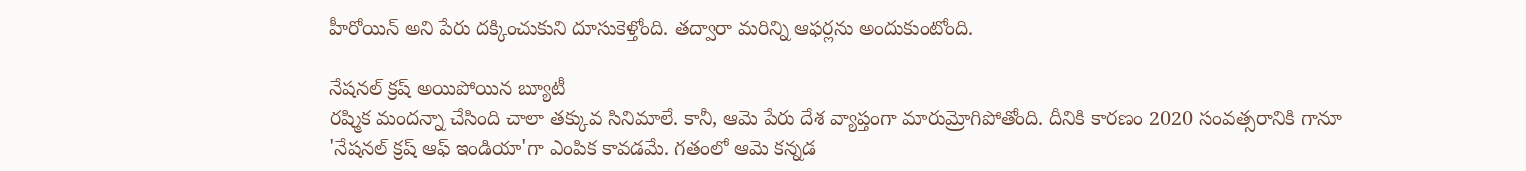హీరోయిన్ అని పేరు దక్కించుకుని దూసుకెళ్తోంది. తద్వారా మరిన్ని ఆఫర్లను అందుకుంటోంది.

నేషనల్ క్రష్ అయిపోయిన బ్యూటీ
రష్మిక మందన్నా చేసింది చాలా తక్కువ సినిమాలే. కానీ, ఆమె పేరు దేశ వ్యాప్తంగా మారుమ్రోగిపోతోంది. దీనికి కారణం 2020 సంవత్సరానికి గానూ 'నేషనల్ క్రష్ ఆఫ్ ఇండియా'గా ఎంపిక కావడమే. గతంలో ఆమె కన్నడ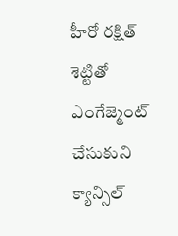హీరో రక్షిత్ శెట్టితో ఎంగేజ్మెంట్ చేసుకుని క్యాన్సిల్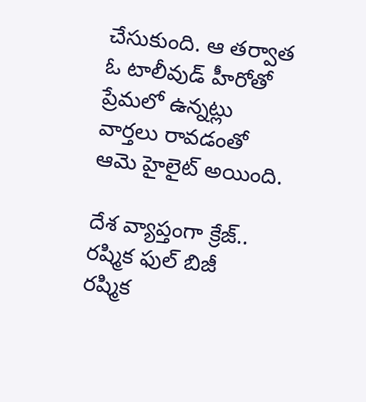చేసుకుంది. ఆ తర్వాత ఓ టాలీవుడ్ హీరోతో ప్రేమలో ఉన్నట్లు వార్తలు రావడంతో ఆమె హైలైట్ అయింది.

దేశ వ్యాప్తంగా క్రేజ్.. రష్మిక ఫుల్ బిజీ
రష్మిక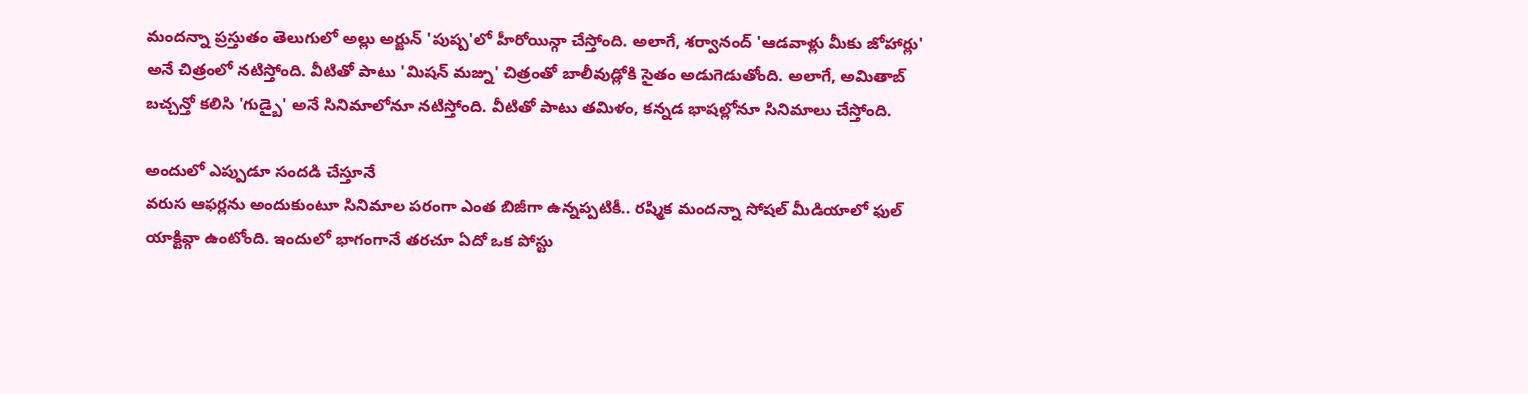మందన్నా ప్రస్తుతం తెలుగులో అల్లు అర్జున్ 'పుష్ప'లో హీరోయిన్గా చేస్తోంది. అలాగే, శర్వానంద్ 'ఆడవాళ్లు మీకు జోహార్లు' అనే చిత్రంలో నటిస్తోంది. వీటితో పాటు 'మిషన్ మజ్ను' చిత్రంతో బాలీవుడ్లోకి సైతం అడుగెడుతోంది. అలాగే, అమితాబ్ బచ్చన్తో కలిసి 'గుడ్బై' అనే సినిమాలోనూ నటిస్తోంది. వీటితో పాటు తమిళం, కన్నడ భాషల్లోనూ సినిమాలు చేస్తోంది.

అందులో ఎప్పుడూ సందడి చేస్తూనే
వరుస ఆఫర్లను అందుకుంటూ సినిమాల పరంగా ఎంత బిజీగా ఉన్నప్పటికీ.. రష్మిక మందన్నా సోషల్ మీడియాలో ఫుల్ యాక్టివ్గా ఉంటోంది. ఇందులో భాగంగానే తరచూ ఏదో ఒక పోస్టు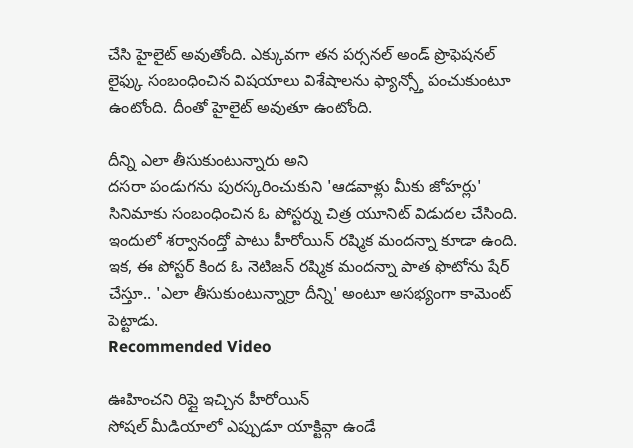చేసి హైలైట్ అవుతోంది. ఎక్కువగా తన పర్సనల్ అండ్ ప్రొఫెషనల్ లైఫ్కు సంబంధించిన విషయాలు విశేషాలను ఫ్యాన్స్తో పంచుకుంటూ ఉంటోంది. దీంతో హైలైట్ అవుతూ ఉంటోంది.

దీన్ని ఎలా తీసుకుంటున్నారు అని
దసరా పండుగను పురస్కరించుకుని 'ఆడవాళ్లు మీకు జోహర్లు' సినిమాకు సంబంధించిన ఓ పోస్టర్ను చిత్ర యూనిట్ విడుదల చేసింది. ఇందులో శర్వానంద్తో పాటు హీరోయిన్ రష్మిక మందన్నా కూడా ఉంది. ఇక, ఈ పోస్టర్ కింద ఓ నెటిజన్ రష్మిక మందన్నా పాత ఫొటోను షేర్ చేస్తూ.. 'ఎలా తీసుకుంటున్నార్రా దీన్ని' అంటూ అసభ్యంగా కామెంట్ పెట్టాడు.
Recommended Video

ఊహించని రిప్లై ఇచ్చిన హీరోయిన్
సోషల్ మీడియాలో ఎప్పుడూ యాక్టివ్గా ఉండే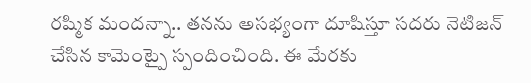రష్మిక మందన్నా.. తనను అసభ్యంగా దూషిస్తూ సదరు నెటిజన్ చేసిన కామెంట్పై స్పందించింది. ఈ మేరకు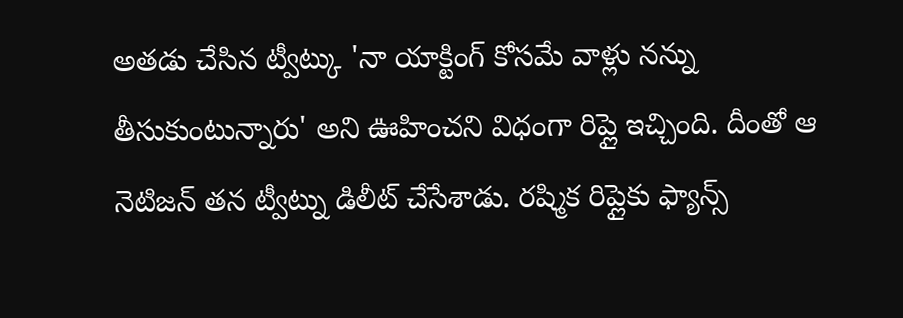అతడు చేసిన ట్వీట్కు 'నా యాక్టింగ్ కోసమే వాళ్లు నన్ను తీసుకుంటున్నారు' అని ఊహించని విధంగా రిప్లై ఇచ్చింది. దీంతో ఆ నెటిజన్ తన ట్వీట్ను డిలీట్ చేసేశాడు. రష్మిక రిప్లైకు ఫ్యాన్స్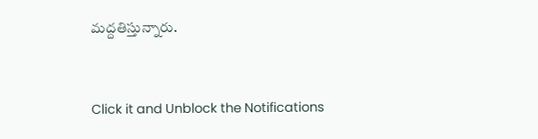మద్దతిస్తున్నారు.


Click it and Unblock the Notifications